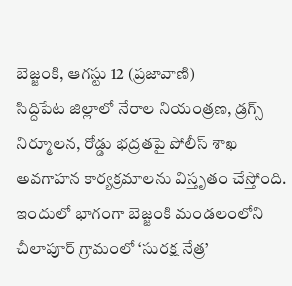బెజ్జంకి, ఆగస్టు 12 (ప్రజావాణి)
సిద్దిపేట జిల్లాలో నేరాల నియంత్రణ, డ్రగ్స్ నిర్మూలన, రోడ్డు భద్రతపై పోలీస్ శాఖ అవగాహన కార్యక్రమాలను విస్తృతం చేస్తోంది. ఇందులో భాగంగా బెజ్జంకి మండలంలోని చీలాపూర్ గ్రామంలో ‘సురక్ష నేత్ర’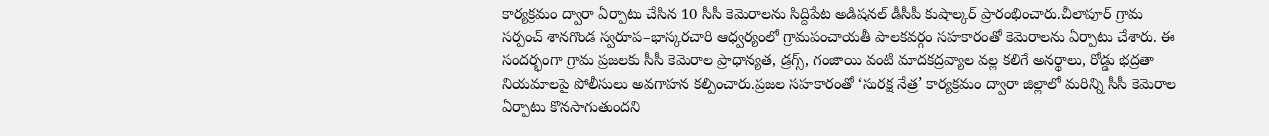కార్యక్రమం ద్వారా ఏర్పాటు చేసిన 10 సీసీ కెమెరాలను సిద్దిపేట అడిషనల్ డీసీపీ కుషాల్కర్ ప్రారంభించారు.చీలాపూర్ గ్రామ సర్పంచ్ శానగొండ స్వరూప–భాస్కరచారి ఆధ్వర్యంలో గ్రామపంచాయతీ పాలకవర్గం సహకారంతో కెమెరాలను ఏర్పాటు చేశారు. ఈ సందర్భంగా గ్రామ ప్రజలకు సీసీ కెమెరాల ప్రాధాన్యత, డ్రగ్స్, గంజాయి వంటి మాదకద్రవ్యాల వల్ల కలిగే అనర్థాలు, రోడ్డు భద్రతా నియమాలపై పోలీసులు అవగాహన కల్పించారు.ప్రజల సహకారంతో ‘సురక్ష నేత్ర’ కార్యక్రమం ద్వారా జిల్లాలో మరిన్ని సీసీ కెమెరాల ఏర్పాటు కొనసాగుతుందని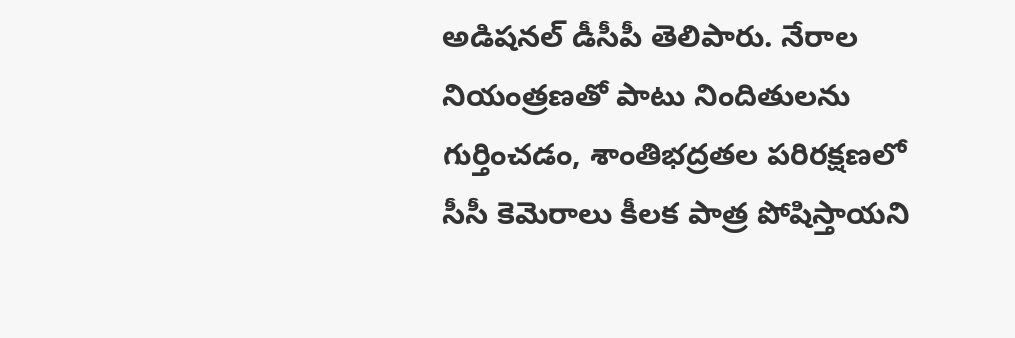అడిషనల్ డీసీపీ తెలిపారు. నేరాల నియంత్రణతో పాటు నిందితులను గుర్తించడం, శాంతిభద్రతల పరిరక్షణలో సీసీ కెమెరాలు కీలక పాత్ర పోషిస్తాయని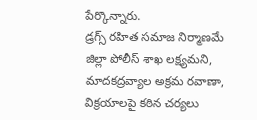పేర్కొన్నారు.
డ్రగ్స్ రహిత సమాజ నిర్మాణమే జిల్లా పోలీస్ శాఖ లక్ష్యమని, మాదకద్రవ్యాల అక్రమ రవాణా, విక్రయాలపై కఠిన చర్యలు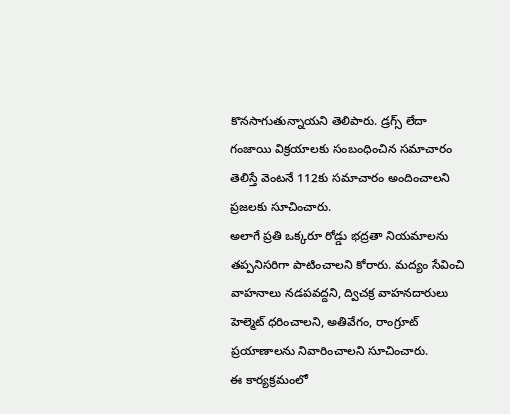కొనసాగుతున్నాయని తెలిపారు. డ్రగ్స్ లేదా గంజాయి విక్రయాలకు సంబంధించిన సమాచారం తెలిస్తే వెంటనే 112కు సమాచారం అందించాలని ప్రజలకు సూచించారు.
అలాగే ప్రతి ఒక్కరూ రోడ్డు భద్రతా నియమాలను తప్పనిసరిగా పాటించాలని కోరారు. మద్యం సేవించి వాహనాలు నడపవద్దని, ద్విచక్ర వాహనదారులు హెల్మెట్ ధరించాలని, అతివేగం, రాంగ్రూట్ ప్రయాణాలను నివారించాలని సూచించారు.
ఈ కార్యక్రమంలో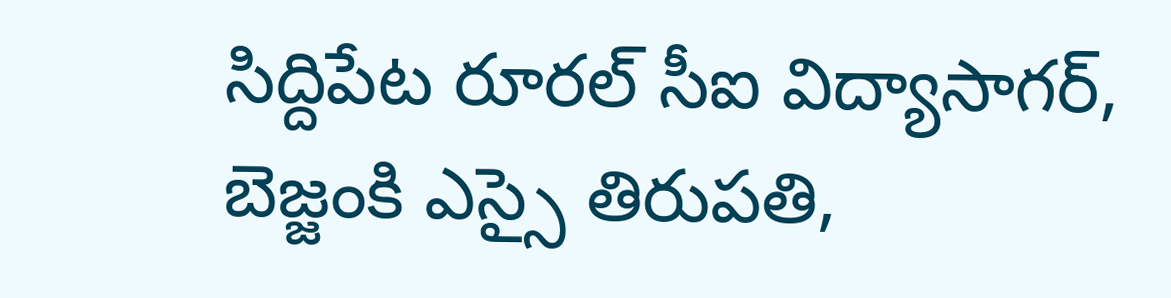సిద్దిపేట రూరల్ సీఐ విద్యాసాగర్, బెజ్జంకి ఎస్సై తిరుపతి,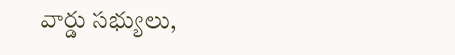వార్డు సభ్యులు,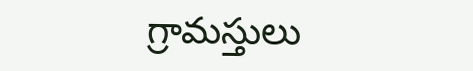గ్రామస్తులు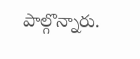పాల్గొన్నారు.